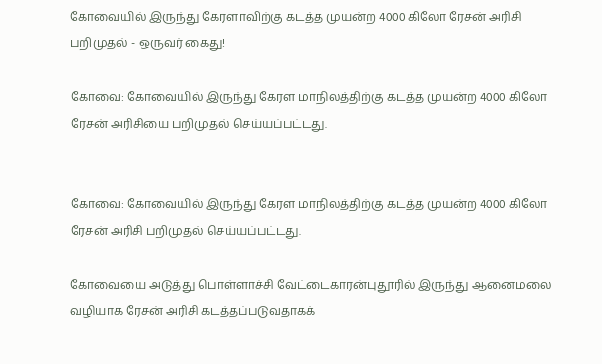கோவையில் இருந்து கேரளாவிற்கு கடத்த முயன்ற 4000 கிலோ ரேசன் அரிசி பறிமுதல் - ஒருவர் கைது!

கோவை: கோவையில் இருந்து கேரள மாநிலத்திற்கு கடத்த முயன்ற 4000 கிலோ ரேசன் அரிசியை பறிமுதல் செய்யப்பட்டது.


கோவை: கோவையில் இருந்து கேரள மாநிலத்திற்கு கடத்த முயன்ற 4000 கிலோ ரேசன் அரிசி பறிமுதல் செய்யப்பட்டது.

கோவையை அடுத்து பொள்ளாச்சி வேட்டைகாரன்புதூரில் இருந்து ஆனைமலை வழியாக ரேசன் அரிசி கடத்தப்படுவதாகக்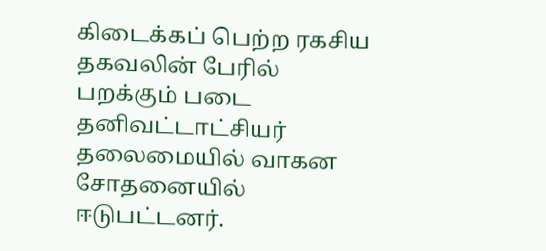கிடைக்கப் பெற்ற ரகசிய தகவலின் பேரில் பறக்கும் படை தனிவட்டாட்சியர் தலைமையில் வாகன சோதனையில் ஈடுபட்டனர்.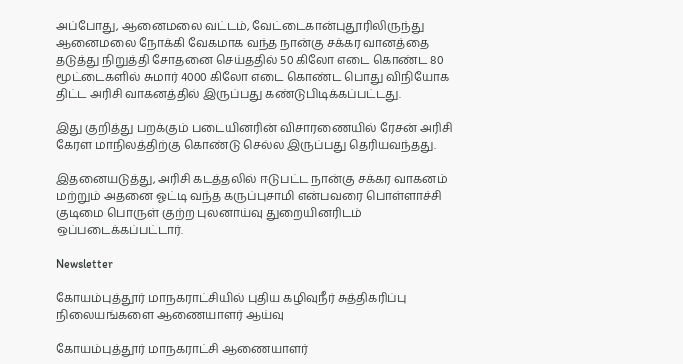அப்போது, ஆனைமலை வட்டம், வேட்டைகான்புதூரிலிருந்து ஆனைமலை நோக்கி வேகமாக வந்த நான்கு சக்கர வானத்தை தடுத்து நிறுத்தி சோதனை செய்ததில் 50 கிலோ எடை கொண்ட 80 மூட்டைகளில் சுமார் 4000 கிலோ எடை கொண்ட பொது விநியோக திட்ட அரிசி வாகனத்தில் இருப்பது கண்டுபிடிக்கப்பட்டது.

இது குறித்து பறக்கும் படையினரின் விசாரணையில் ரேசன் அரிசி கேரள மாநிலத்திற்கு கொண்டு செல்ல இருப்பது தெரியவந்தது.

இதனையடுத்து, அரிசி கடத்தலில் ஈடுபட்ட நான்கு சக்கர வாகனம் மற்றும் அதனை ஓட்டி வந்த கருப்புசாமி என்பவரை பொள்ளாச்சி குடிமை பொருள் குற்ற புலனாய்வு துறையினரிடம் ஒப்படைக்கப்பட்டார்.

Newsletter

கோயம்புத்தூர் மாநகராட்சியில் புதிய கழிவுநீர் சுத்திகரிப்பு நிலையங்களை ஆணையாளர் ஆய்வு

கோயம்புத்தூர் மாநகராட்சி ஆணையாளர்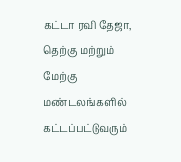கட்டா ரவி தேஜா, தெற்கு மற்றும் மேற்கு மண்டலங்களில் கட்டப்பட்டுவரும்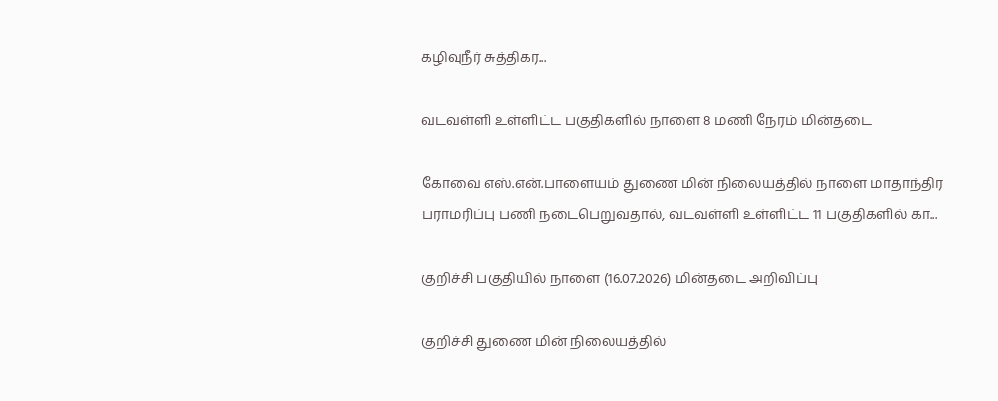கழிவுநீர் சுத்திகர...

வடவள்ளி உள்ளிட்ட பகுதிகளில் நாளை 8 மணி நேரம் மின்தடை

கோவை எஸ்.என்.பாளையம் துணை மின் நிலையத்தில் நாளை மாதாந்திர பராமரிப்பு பணி நடைபெறுவதால், வடவள்ளி உள்ளிட்ட 11 பகுதிகளில் கா...

குறிச்சி பகுதியில் நாளை (16.07.2026) மின்தடை அறிவிப்பு

குறிச்சி துணை மின் நிலையத்தில்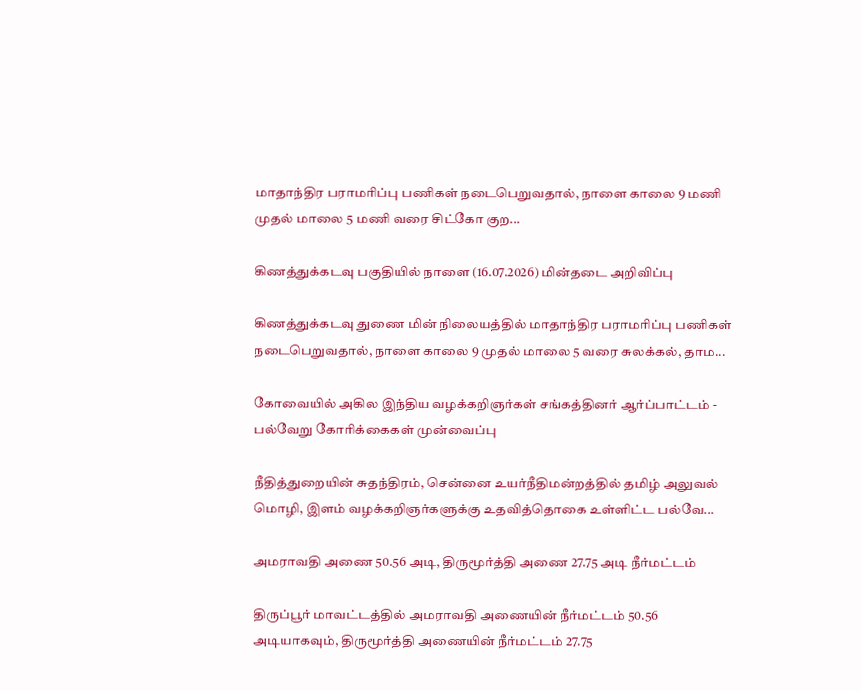மாதாந்திர பராமரிப்பு பணிகள் நடைபெறுவதால், நாளை காலை 9 மணி முதல் மாலை 5 மணி வரை சிட்கோ குற...

கிணத்துக்கடவு பகுதியில் நாளை (16.07.2026) மின்தடை அறிவிப்பு

கிணத்துக்கடவு துணை மின் நிலையத்தில் மாதாந்திர பராமரிப்பு பணிகள் நடைபெறுவதால், நாளை காலை 9 முதல் மாலை 5 வரை சுலக்கல், தாம...

கோவையில் அகில இந்திய வழக்கறிஞர்கள் சங்கத்தினர் ஆர்ப்பாட்டம் - பல்வேறு கோரிக்கைகள் முன்வைப்பு

நீதித்துறையின் சுதந்திரம், சென்னை உயர்நீதிமன்றத்தில் தமிழ் அலுவல் மொழி, இளம் வழக்கறிஞர்களுக்கு உதவித்தொகை உள்ளிட்ட பல்வே...

அமராவதி அணை 50.56 அடி, திருமூர்த்தி அணை 27.75 அடி நீர்மட்டம்

திருப்பூர் மாவட்டத்தில் அமராவதி அணையின் நீர்மட்டம் 50.56 அடியாகவும், திருமூர்த்தி அணையின் நீர்மட்டம் 27.75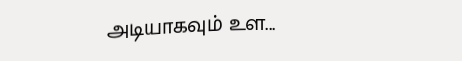அடியாகவும் உள...